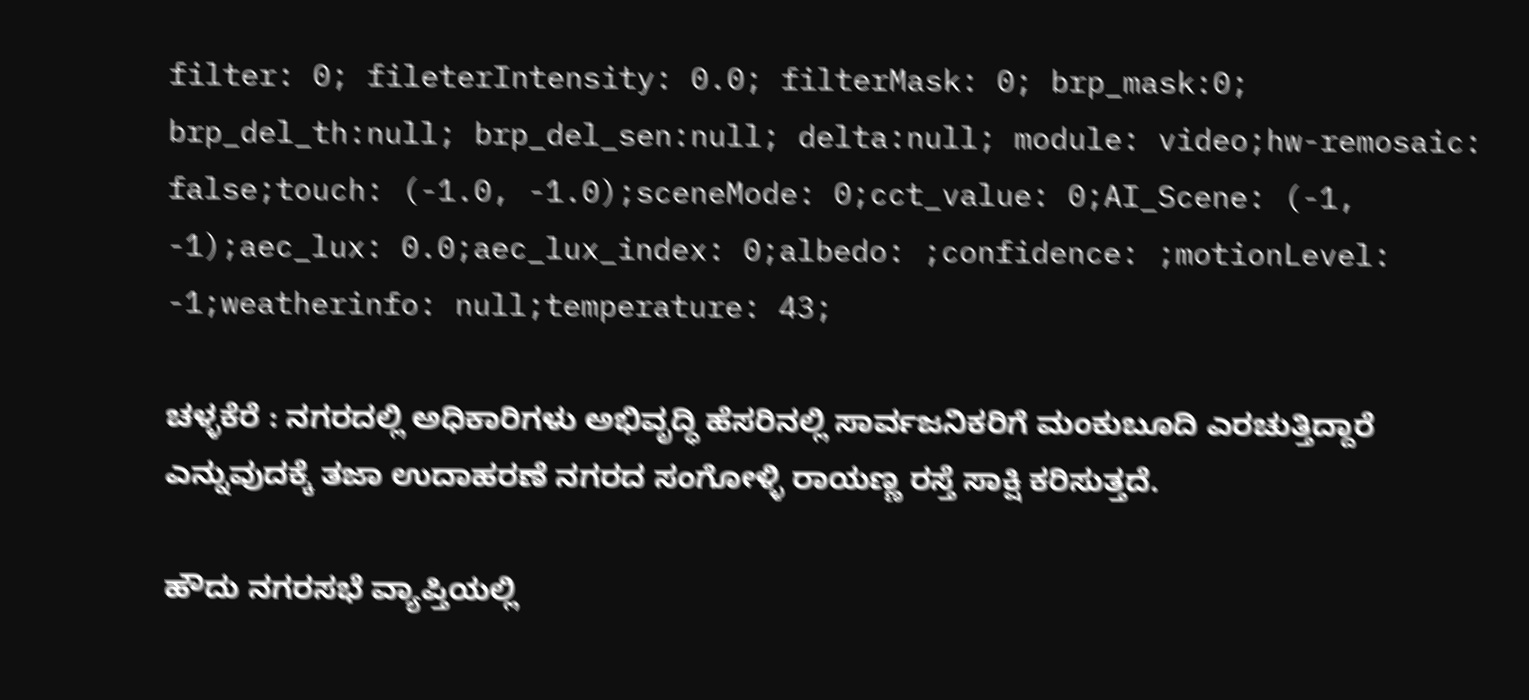filter: 0; fileterIntensity: 0.0; filterMask: 0; brp_mask:0; brp_del_th:null; brp_del_sen:null; delta:null; module: video;hw-remosaic: false;touch: (-1.0, -1.0);sceneMode: 0;cct_value: 0;AI_Scene: (-1, -1);aec_lux: 0.0;aec_lux_index: 0;albedo: ;confidence: ;motionLevel: -1;weatherinfo: null;temperature: 43;

ಚಳ್ಳಕೆರೆ : ನಗರದಲ್ಲಿ ಅಧಿಕಾರಿಗಳು ಅಭಿವೃದ್ಧಿ ಹೆಸರಿನಲ್ಲಿ ಸಾರ್ವಜನಿಕರಿಗೆ ಮಂಕುಬೂದಿ ಎರಚುತ್ತಿದ್ದಾರೆ ಎನ್ನುವುದಕ್ಕೆ ತಜಾ ಉದಾಹರಣೆ ನಗರದ ಸಂಗೋಳ್ಳಿ ರಾಯಣ್ಣ ರಸ್ತೆ ಸಾಕ್ಷಿ ಕರಿಸುತ್ತದೆ.

ಹೌದು ನಗರಸಭೆ ವ್ಯಾಪ್ತಿಯಲ್ಲಿ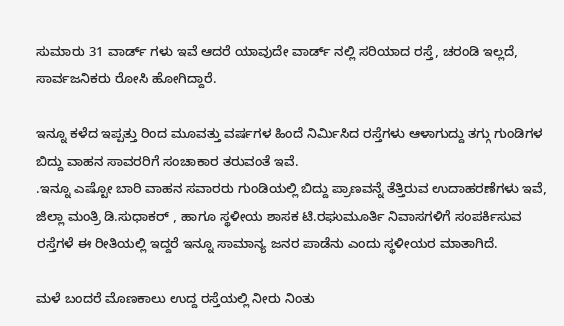ಸುಮಾರು 31 ವಾರ್ಡ್ ಗಳು ಇವೆ ಆದರೆ ಯಾವುದೇ ವಾರ್ಡ್ ನಲ್ಲಿ ಸರಿಯಾದ ರಸ್ತೆ, ಚರಂಡಿ ಇಲ್ಲದೆ, ಸಾರ್ವಜನಿಕರು ರೋಸಿ ಹೋಗಿದ್ದಾರೆ.

ಇನ್ನೂ ಕಳೆದ ಇಪ್ಪತ್ತು ರಿಂದ ಮೂವತ್ತು ವರ್ಷಗಳ ಹಿಂದೆ ನಿರ್ಮಿಸಿದ ರಸ್ತೆಗಳು ಆಳಾಗುದ್ದು ತಗ್ಗು ಗುಂಡಿಗಳ‌ ಬಿದ್ದು ವಾಹನ ಸಾವರರಿಗೆ ಸಂಚಾಕಾರ ತರುವಂತೆ ಇವೆ.
.ಇನ್ನೂ ಎಷ್ಟೋ ಬಾರಿ ವಾಹನ ಸವಾರರು ಗುಂಡಿಯಲ್ಲಿ ಬಿದ್ದು ಪ್ರಾಣವನ್ನೆ ತೆತ್ತಿರುವ ಉದಾಹರಣೆಗಳು ಇವೆ, ಜಿಲ್ಲಾ ಮಂತ್ರಿ ಡಿ.ಸುಧಾಕರ್ , ಹಾಗೂ ಸ್ಥಳೀಯ ಶಾಸಕ ಟಿ.ರಘುಮೂರ್ತಿ ನಿವಾಸಗಳಿಗೆ ಸಂಪರ್ಕಿಸುವ ರಸ್ತೆಗಳೆ ಈ ರೀತಿಯಲ್ಲಿ ಇದ್ದರೆ ಇನ್ನೂ ಸಾಮಾನ್ಯ ಜನರ ಪಾಡೆನು ಎಂದು ಸ್ಥಳೀಯರ ಮಾತಾಗಿದೆ.

ಮಳೆ ಬಂದರೆ ಮೊಣಕಾಲು ಉದ್ದ ರಸ್ತೆಯಲ್ಲಿ ನೀರು ನಿಂತು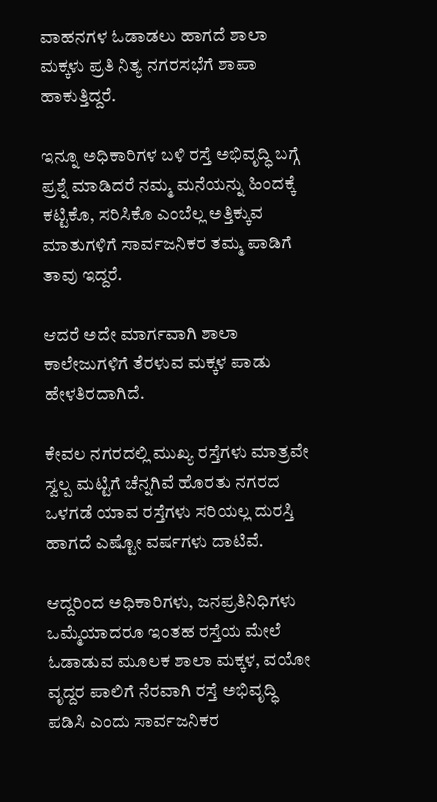ವಾಹನಗಳ ಓಡಾಡಲು ಹಾಗದೆ ಶಾಲಾ ಮಕ್ಕಳು ಪ್ರತಿ ನಿತ್ಯ ನಗರಸಭೆಗೆ ಶಾಪಾ ಹಾಕುತ್ತಿದ್ದರೆ.

ಇನ್ನೂ ಅಧಿಕಾರಿಗಳ ಬಳಿ ರಸ್ತೆ ಅಭಿವೃದ್ಧಿ ಬಗ್ಗೆ ಪ್ರಶ್ನೆ ಮಾಡಿದರೆ ನಮ್ಮ ಮನೆಯನ್ನು ಹಿಂದಕ್ಕೆ ಕಟ್ಟಿಕೊ, ಸರಿಸಿಕೊ ಎಂಬೆಲ್ಲ ಅತ್ತಿಕ್ಕುವ ಮಾತುಗಳಿಗೆ ಸಾರ್ವಜನಿಕರ ತಮ್ಮ ಪಾಡಿಗೆ ತಾವು ಇದ್ದರೆ.

ಆದರೆ ಅದೇ ಮಾರ್ಗವಾಗಿ ಶಾಲಾ ಕಾಲೇಜುಗಳಿಗೆ ತೆರಳುವ ಮಕ್ಕಳ ಪಾಡು ಹೇಳತಿರದಾಗಿದೆ.

ಕೇವಲ ನಗರದಲ್ಲಿ ಮುಖ್ಯ ರಸ್ತೆಗಳು ಮಾತ್ರವೇ ಸ್ವಲ್ಪ ಮಟ್ಟಿಗೆ ಚೆನ್ನಗಿವೆ ಹೊರತು ನಗರದ ಒಳಗಡೆ ಯಾವ ರಸ್ತೆಗಳು ಸರಿಯಲ್ಲ ದುರಸ್ತಿ ಹಾಗದೆ ಎಷ್ಟೋ ವರ್ಷಗಳು ದಾಟಿವೆ‌.

ಆದ್ದರಿಂದ ‌ಅಧಿಕಾರಿಗಳು, ಜನಪ್ರತಿನಿಧಿಗಳು ಒಮ್ಮೆಯಾದರೂ ಇಂತಹ ರಸ್ತೆಯ ಮೇಲೆ ಓಡಾಡುವ ಮೂಲಕ ಶಾಲಾ ಮಕ್ಕಳ, ವಯೋ ವೃದ್ದರ ಪಾಲಿಗೆ ನೆರವಾಗಿ ರಸ್ತೆ ಅಭಿವೃದ್ಧಿ ಪಡಿಸಿ ಎಂದು ಸಾರ್ವಜನಿಕರ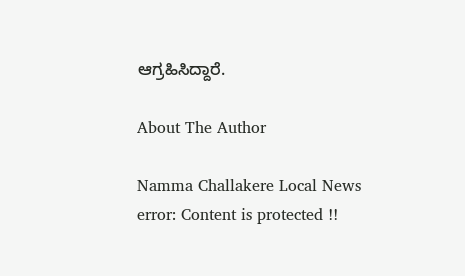ಆಗ್ರಹಿಸಿದ್ದಾರೆ.

About The Author

Namma Challakere Local News
error: Content is protected !!